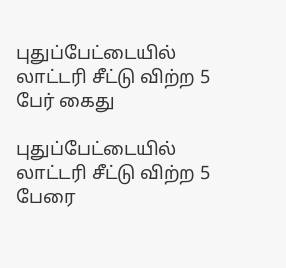புதுப்பேட்டையில் லாட்டரி சீட்டு விற்ற 5 பேர் கைது

புதுப்பேட்டையில் லாட்டரி சீட்டு விற்ற 5 பேரை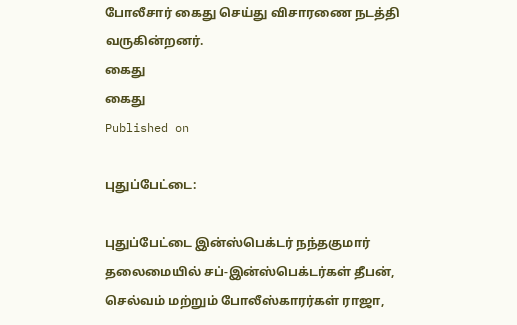போலீசார் கைது செய்து விசாரணை நடத்தி வருகின்றனர்.
கைது
கைது
Published on

புதுப்பேட்டை:

புதுப்பேட்டை இன்ஸ்பெக்டர் நந்தகுமார் தலைமையில் சப்-இன்ஸ்பெக்டர்கள் தீபன், செல்வம் மற்றும் போலீஸ்காரர்கள் ராஜா,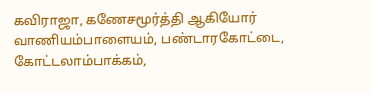கவிராஜா, கணேசமூர்த்தி ஆகியோர் வாணியம்பாளையம், பண்டாரகோட்டை, கோட்டலாம்பாக்கம்,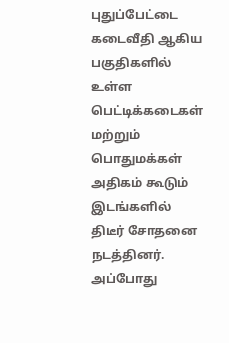புதுப்பேட்டை கடைவீதி ஆகிய பகுதிகளில் உள்ள பெட்டிக்கடைகள் மற்றும் பொதுமக்கள் அதிகம் கூடும் இடங்களில் திடீர் சோதனை நடத்தினர். அப்போது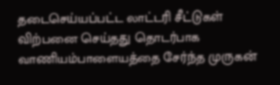தடைசெய்யப்பட்ட லாட்டரி சீட்டுகள் விற்பனை செய்தது தொடர்பாக வாணியம்பாளையத்தை சேர்ந்த முருகன்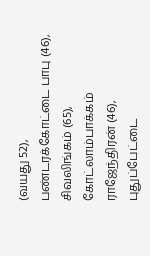(வயது 52), பண்டரக்கோட்டை பாபு (46), சிவலிங்கம் (65), கோட்லாம்பாக்கம் ராஜேந்திரன் (46), புதுப்பேட்டை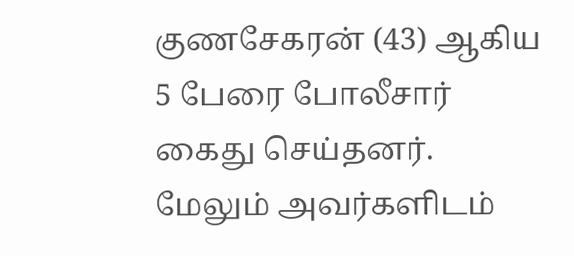குணசேகரன் (43) ஆகிய 5 பேரை போலீசார் கைது செய்தனர். மேலும் அவர்களிடம்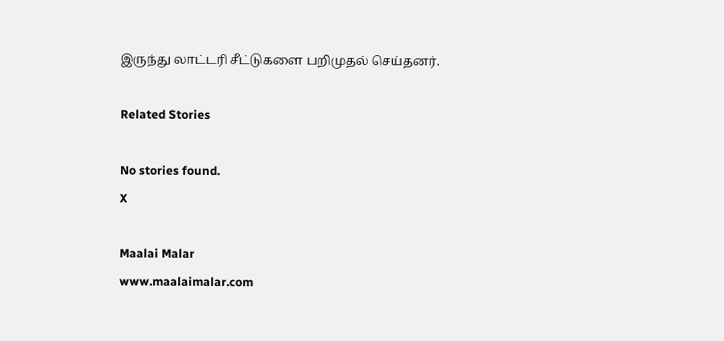இருந்து லாட்டரி சீட்டுகளை பறிமுதல் செய்தனர்.

Related Stories

No stories found.
X

Maalai Malar
www.maalaimalar.com